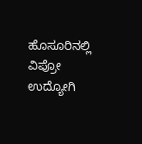ಹೊಸೂರಿನಲ್ಲಿ ವಿಪ್ರೋ ಉದ್ಯೋಗಿ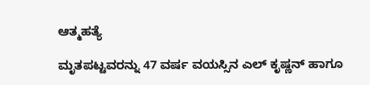ಆತ್ಮಹತ್ಯೆ

ಮೃತಪಟ್ಟವರನ್ನು 47 ವರ್ಷ ವಯಸ್ಸಿನ ಎಲ್ ಕೃಷ್ಣನ್ ಹಾಗೂ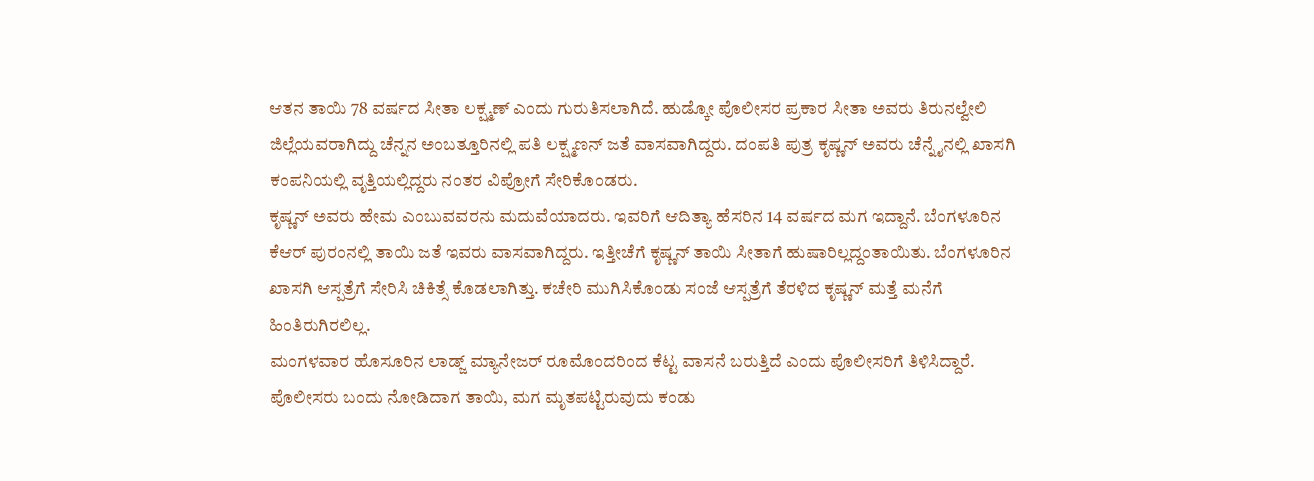ಆತನ ತಾಯಿ 78 ವರ್ಷದ ಸೀತಾ ಲಕ್ಷ್ಮಣ್ ಎಂದು ಗುರುತಿಸಲಾಗಿದೆ. ಹುಡ್ಕೋ ಪೊಲೀಸರ ಪ್ರಕಾರ ಸೀತಾ ಅವರು ತಿರುನಲ್ವೇಲಿ ಜಿಲ್ಲೆಯವರಾಗಿದ್ದು ಚೆನ್ನನ ಅಂಬತ್ತೂರಿನಲ್ಲಿ ಪತಿ ಲಕ್ಷ್ಮಣನ್ ಜತೆ ವಾಸವಾಗಿದ್ದರು. ದಂಪತಿ ಪುತ್ರ ಕೃಷ್ಣನ್ ಅವರು ಚೆನ್ನೈನಲ್ಲಿ ಖಾಸಗಿ ಕಂಪನಿಯಲ್ಲಿ ವೃತ್ತಿಯಲ್ಲಿದ್ದರು ನಂತರ ವಿಪ್ರೋಗೆ ಸೇರಿಕೊಂಡರು.
ಕೃಷ್ಣನ್ ಅವರು ಹೇಮ ಎಂಬುವವರನು ಮದುವೆಯಾದರು. ಇವರಿಗೆ ಆದಿತ್ಯಾ ಹೆಸರಿನ 14 ವರ್ಷದ ಮಗ ಇದ್ದಾನೆ. ಬೆಂಗಳೂರಿನ ಕೆಆರ್ ಪುರಂನಲ್ಲಿ ತಾಯಿ ಜತೆ ಇವರು ವಾಸವಾಗಿದ್ದರು. ಇತ್ತೀಚೆಗೆ ಕೃಷ್ಣನ್ ತಾಯಿ ಸೀತಾಗೆ ಹುಷಾರಿಲ್ಲದ್ದಂತಾಯಿತು. ಬೆಂಗಳೂರಿನ ಖಾಸಗಿ ಆಸ್ಪತ್ರೆಗೆ ಸೇರಿಸಿ ಚಿಕಿತ್ಸೆ ಕೊಡಲಾಗಿತ್ತು. ಕಚೇರಿ ಮುಗಿಸಿಕೊಂಡು ಸಂಜೆ ಆಸ್ಪತ್ರೆಗೆ ತೆರಳಿದ ಕೃಷ್ಣನ್ ಮತ್ತೆ ಮನೆಗೆ ಹಿಂತಿರುಗಿರಲಿಲ್ಲ.
ಮಂಗಳವಾರ ಹೊಸೂರಿನ ಲಾಡ್ಜ್ ಮ್ಯಾನೇಜರ್ ರೂಮೊಂದರಿಂದ ಕೆಟ್ಟ ವಾಸನೆ ಬರುತ್ತಿದೆ ಎಂದು ಪೊಲೀಸರಿಗೆ ತಿಳಿಸಿದ್ದಾರೆ. ಪೊಲೀಸರು ಬಂದು ನೋಡಿದಾಗ ತಾಯಿ, ಮಗ ಮೃತಪಟ್ಟಿರುವುದು ಕಂಡು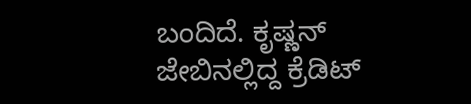ಬಂದಿದೆ. ಕೃಷ್ಣನ್ ಜೇಬಿನಲ್ಲಿದ್ದ ಕ್ರೆಡಿಟ್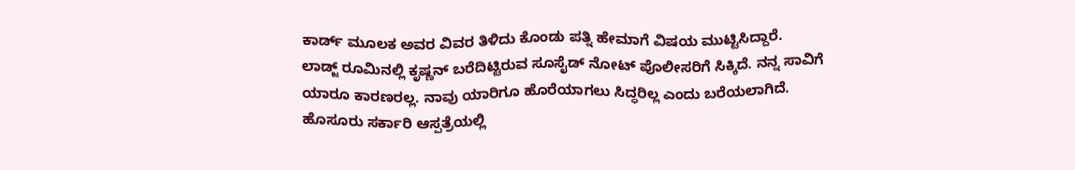ಕಾರ್ಡ್ ಮೂಲಕ ಅವರ ವಿವರ ತಿಳಿದು ಕೊಂಡು ಪತ್ನಿ ಹೇಮಾಗೆ ವಿಷಯ ಮುಟ್ಟಿಸಿದ್ದಾರೆ.
ಲಾಡ್ಜ್ ರೂಮಿನಲ್ಲಿ ಕೃಷ್ಣನ್ ಬರೆದಿಟ್ಟಿರುವ ಸೂಸೈಡ್ ನೋಟ್ ಪೊಲೀಸರಿಗೆ ಸಿಕ್ಕಿದೆ. ನನ್ನ ಸಾವಿಗೆ ಯಾರೂ ಕಾರಣರಲ್ಲ. ನಾವು ಯಾರಿಗೂ ಹೊರೆಯಾಗಲು ಸಿದ್ಧರಿಲ್ಲ ಎಂದು ಬರೆಯಲಾಗಿದೆ. ಹೊಸೂರು ಸರ್ಕಾರಿ ಆಸ್ಪತ್ರೆಯಲ್ಲಿ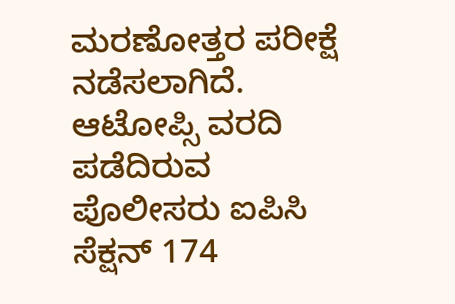ಮರಣೋತ್ತರ ಪರೀಕ್ಷೆ ನಡೆಸಲಾಗಿದೆ. ಆಟೋಪ್ಸಿ ವರದಿ ಪಡೆದಿರುವ ಪೊಲೀಸರು ಐಪಿಸಿ ಸೆಕ್ಷನ್ 174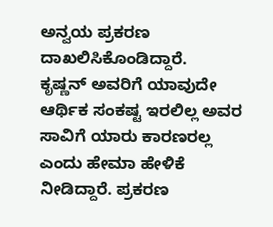ಅನ್ವಯ ಪ್ರಕರಣ ದಾಖಲಿಸಿಕೊಂಡಿದ್ದಾರೆ.
ಕೃಷ್ಣನ್ ಅವರಿಗೆ ಯಾವುದೇ ಆರ್ಥಿಕ ಸಂಕಷ್ಟ ಇರಲಿಲ್ಲ ಅವರ ಸಾವಿಗೆ ಯಾರು ಕಾರಣರಲ್ಲ ಎಂದು ಹೇಮಾ ಹೇಳಿಕೆ ನೀಡಿದ್ದಾರೆ. ಪ್ರಕರಣ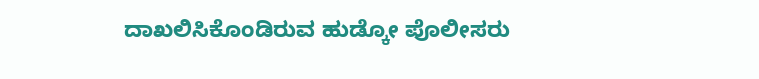ದಾಖಲಿಸಿಕೊಂಡಿರುವ ಹುಡ್ಕೋ ಪೊಲೀಸರು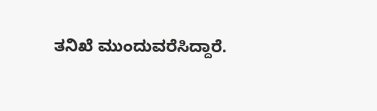ತನಿಖೆ ಮುಂದುವರೆಸಿದ್ದಾರೆ.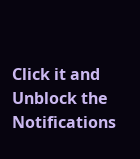Click it and Unblock the Notifications